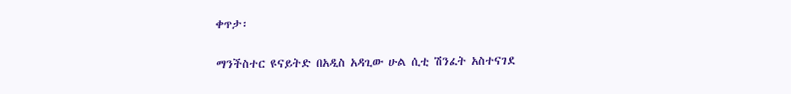ቀጥታ፡

ማንችስተር ዩናይትድ በአዲስ አዳጊው ሁል ሲቲ ሽንፈት አስተናገደ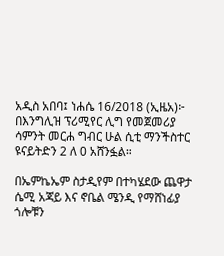አዲስ አበባ፤ ነሐሴ 16/2018 (ኢዜአ)፦ በእንግሊዝ ፕሪሚየር ሊግ የመጀመሪያ ሳምንት መርሐ ግብር ሁል ሲቲ ማንችስተር ዩናይትድን 2 ለ 0 አሸንፏል።

በኤምኬኤም ስታዲየም በተካሄደው ጨዋታ ሴሚ አጃይ እና ኖቤል ሜንዲ የማሸነፊያ ጎሎቹን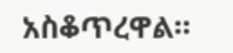አስቆጥረዋል።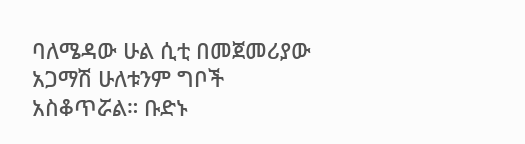ባለሜዳው ሁል ሲቲ በመጀመሪያው አጋማሽ ሁለቱንም ግቦች አስቆጥሯል። ቡድኑ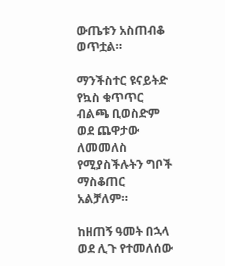ውጤቱን አስጠብቆ ወጥቷል።

ማንችስተር ዩናይትድ የኳስ ቁጥጥር ብልጫ ቢወስድም ወደ ጨዋታው ለመመለስ የሚያስችሉትን ግቦች ማስቆጠር አልቻለም።

ከዘጠኝ ዓመት በኋላ ወደ ሊጉ የተመለሰው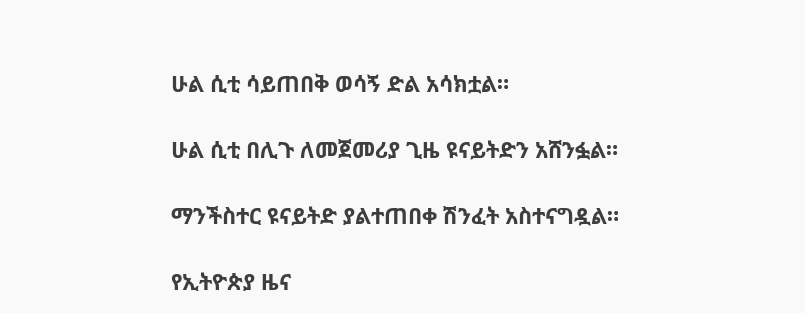ሁል ሲቲ ሳይጠበቅ ወሳኝ ድል አሳክቷል።

ሁል ሲቲ በሊጉ ለመጀመሪያ ጊዜ ዩናይትድን አሸንፏል።

ማንችስተር ዩናይትድ ያልተጠበቀ ሽንፈት አስተናግዷል።

የኢትዮጵያ ዜና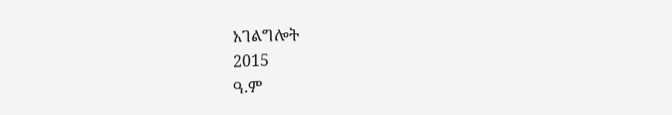አገልግሎት
2015
ዓ.ም